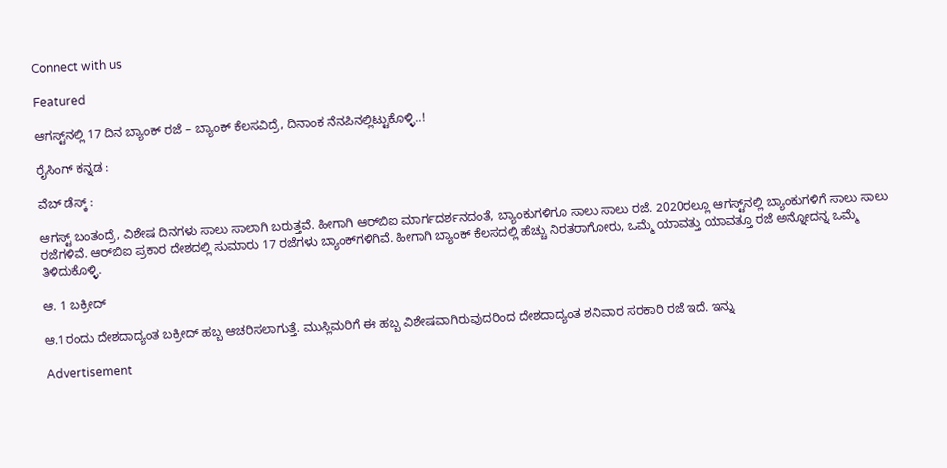Connect with us

Featured

ಆಗಸ್ಟ್‌ನಲ್ಲಿ 17 ದಿನ ಬ್ಯಾಂಕ್‌ ರಜೆ – ಬ್ಯಾಂಕ್ ಕೆಲಸವಿದ್ರೆ, ದಿನಾಂಕ ನೆನಪಿನಲ್ಲಿಟ್ಟುಕೊಳ್ಳಿ..!

ರೈಸಿಂಗ್ ಕನ್ನಡ :

ವೆಬ್ ಡೆಸ್ಕ್ :

ಆಗಸ್ಟ್‌ ಬಂತಂದ್ರೆ, ವಿಶೇಷ ದಿನಗಳು ಸಾಲು ಸಾಲಾಗಿ ಬರುತ್ತವೆ. ಹೀಗಾಗಿ ಆರ್‌ಬಿಐ ಮಾರ್ಗದರ್ಶನದಂತೆ, ಬ್ಯಾಂಕುಗಳಿಗೂ ಸಾಲು ಸಾಲು ರಜೆ. 2020ರಲ್ಲೂ ಆಗಸ್ಟ್‌ನಲ್ಲಿ ಬ್ಯಾಂಕುಗಳಿಗೆ ಸಾಲು ಸಾಲು ರಜೆಗಳಿವೆ. ಆರ್‌ಬಿಐ ಪ್ರಕಾರ ದೇಶದಲ್ಲಿ ಸುಮಾರು 17 ರಜೆಗಳು ಬ್ಯಾಂಕ್‌ಗಳಿಗಿವೆ. ಹೀಗಾಗಿ ಬ್ಯಾಂಕ್‌ ಕೆಲಸದಲ್ಲಿ ಹೆಚ್ಚು ನಿರತರಾಗೋರು, ಒಮ್ಮೆ ಯಾವತ್ತು ಯಾವತ್ತೂ ರಜೆ ಅನ್ನೋದನ್ನ ಒಮ್ಮೆ ತಿಳಿದುಕೊಳ್ಳಿ.

ಆ. 1 ಬಕ್ರೀದ್

ಆ.1ರಂದು ದೇಶದಾದ್ಯಂತ ಬಕ್ರೀದ್ ಹಬ್ಬ ಆಚರಿಸಲಾಗುತ್ತೆ. ಮುಸ್ಲಿಮರಿಗೆ ಈ ಹಬ್ಬ ವಿಶೇಷವಾಗಿರುವುದರಿಂದ ದೇಶದಾದ್ಯಂತ ಶನಿವಾರ ಸರಕಾರಿ ರಜೆ ಇದೆ. ಇನ್ನು

Advertisement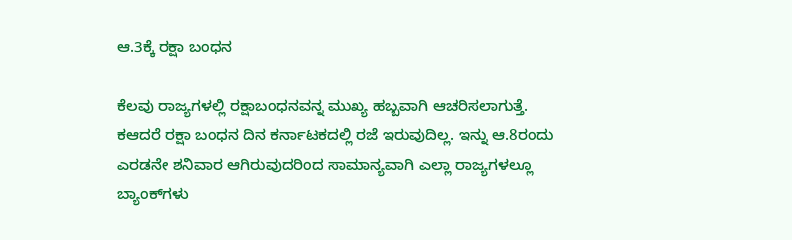ಆ.3ಕ್ಕೆ ರಕ್ಷಾ ಬಂಧನ

ಕೆಲವು ರಾಜ್ಯಗಳಲ್ಲಿ ರಕ್ಷಾಬಂಧನವನ್ನ ಮುಖ್ಯ ಹಬ್ಬವಾಗಿ ಆಚರಿಸಲಾಗುತ್ತೆ. ಕಆದರೆ ರಕ್ಷಾ ಬಂಧನ ದಿನ ಕರ್ನಾಟಕದಲ್ಲಿ ರಜೆ ಇರುವುದಿಲ್ಲ. ಇನ್ನು ಆ.8ರಂದು ಎರಡನೇ ಶನಿವಾರ ಆಗಿರುವುದರಿಂದ ಸಾಮಾನ್ಯವಾಗಿ ಎಲ್ಲಾ ರಾಜ್ಯಗಳಲ್ಲೂ ಬ್ಯಾಂಕ್‌ಗಳು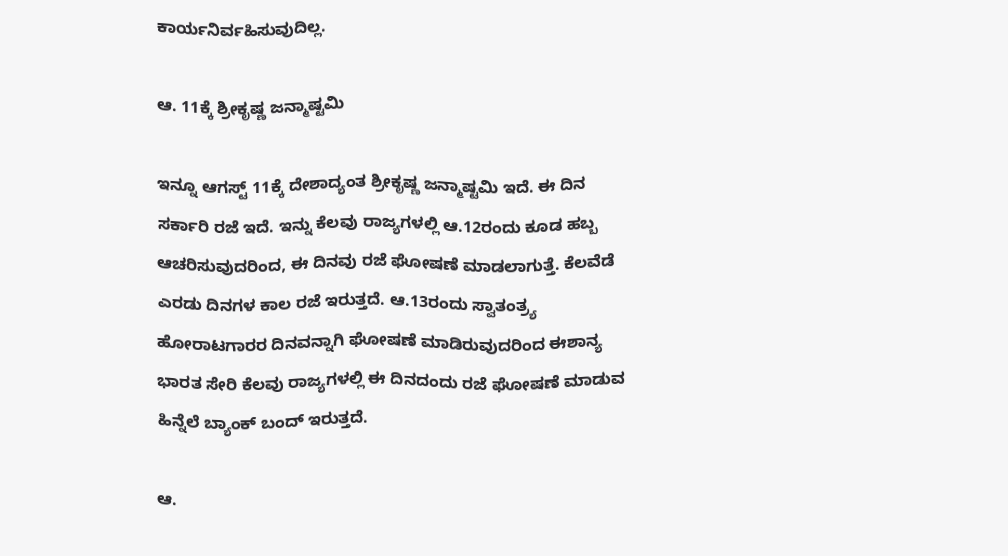ಕಾರ್ಯನಿರ್ವಹಿಸುವುದಿಲ್ಲ.

ಆ. 11ಕ್ಕೆ ಶ್ರೀಕೃಷ್ಣ ಜನ್ಮಾಷ್ಟಮಿ

ಇನ್ನೂ ಆಗಸ್ಟ್ 11ಕ್ಕೆ ದೇಶಾದ್ಯಂತ ಶ್ರೀಕೃಷ್ಣ ಜನ್ಮಾಷ್ಟಮಿ ಇದೆ. ಈ ದಿನ ಸರ್ಕಾರಿ ರಜೆ ಇದೆ. ಇನ್ನು ಕೆಲವು ರಾಜ್ಯಗಳಲ್ಲಿ ಆ.12ರಂದು ಕೂಡ ಹಬ್ಬ ಆಚರಿಸುವುದರಿಂದ, ಈ ದಿನವು ರಜೆ ಘೋಷಣೆ ಮಾಡಲಾಗುತ್ತೆ. ಕೆಲವೆಡೆ ಎರಡು ದಿನಗಳ ಕಾಲ ರಜೆ ಇರುತ್ತದೆ. ಆ.13ರಂದು ಸ್ವಾತಂತ್ರ್ಯ ಹೋರಾಟಗಾರರ ದಿನವನ್ನಾಗಿ ಘೋಷಣೆ ಮಾಡಿರುವುದರಿಂದ ಈಶಾನ್ಯ ಭಾರತ ಸೇರಿ ಕೆಲವು ರಾಜ್ಯಗಳಲ್ಲಿ ಈ ದಿನದಂದು ರಜೆ ಘೋಷಣೆ ಮಾಡುವ ಹಿನ್ನೆಲೆ ಬ್ಯಾಂಕ್‌ ಬಂದ್‌ ಇರುತ್ತದೆ.

ಆ.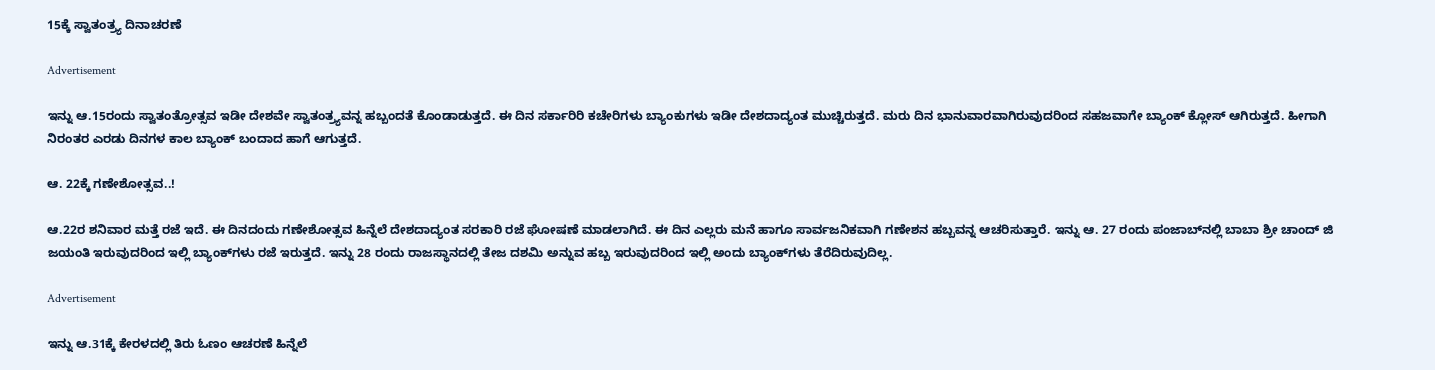15ಕ್ಕೆ ಸ್ವಾತಂತ್ರ್ಯ ದಿನಾಚರಣೆ

Advertisement

ಇನ್ನು ಆ.15ರಂದು ಸ್ವಾತಂತ್ರೋತ್ಸವ ಇಡೀ ದೇಶವೇ ಸ್ವಾತಂತ್ರ್ಯವನ್ನ ಹಬ್ಬಂದತೆ ಕೊಂಡಾಡುತ್ತದೆ. ಈ ದಿನ ಸರ್ಕಾರಿರಿ ಕಚೇರಿಗಳು ಬ್ಯಾಂಕುಗಳು ಇಡೀ ದೇಶದಾದ್ಯಂತ ಮುಚ್ಚಿರುತ್ತದೆ. ಮರು ದಿನ ಭಾನುವಾರವಾಗಿರುವುದರಿಂದ ಸಹಜವಾಗೇ ಬ್ಯಾಂಕ್‌ ಕ್ಲೋಸ್‌ ಆಗಿರುತ್ತದೆ. ಹೀಗಾಗಿ ನಿರಂತರ ಎರಡು ದಿನಗಳ ಕಾಲ ಬ್ಯಾಂಕ್‌ ಬಂದಾದ ಹಾಗೆ ಆಗುತ್ತದೆ.

ಆ. 22ಕ್ಕೆ ಗಣೇಶೋತ್ಸವ..!

ಆ.22ರ ಶನಿವಾರ ಮತ್ತೆ ರಜೆ ಇದೆ. ಈ ದಿನದಂದು ಗಣೇಶೋತ್ಸವ ಹಿನ್ನೆಲೆ ದೇಶದಾದ್ಯಂತ ಸರಕಾರಿ ರಜೆ ಘೋಷಣೆ ಮಾಡಲಾಗಿದೆ. ಈ ದಿನ ಎಲ್ಲರು ಮನೆ ಹಾಗೂ ಸಾರ್ವಜನಿಕವಾಗಿ ಗಣೇಶನ ಹಬ್ಬವನ್ನ ಆಚರಿಸುತ್ತಾರೆ. ಇನ್ನು ಆ. 27 ರಂದು ಪಂಜಾಬ್‌ನಲ್ಲಿ ಬಾಬಾ ಶ್ರೀ ಚಾಂದ್‌ ಜಿ ಜಯಂತಿ ಇರುವುದರಿಂದ ಇಲ್ಲಿ ಬ್ಯಾಂಕ್‌ಗಳು ರಜೆ ಇರುತ್ತದೆ. ಇನ್ನು 28 ರಂದು ರಾಜಸ್ಥಾನದಲ್ಲಿ ತೇಜ ದಶಮಿ ಅನ್ನುವ ಹಬ್ಬ ಇರುವುದರಿಂದ ಇಲ್ಲಿ ಅಂದು ಬ್ಯಾಂಕ್‌ಗಳು ತೆರೆದಿರುವುದಿಲ್ಲ.

Advertisement

ಇನ್ನು ಆ.31ಕ್ಕೆ ಕೇರಳದಲ್ಲಿ ತಿರು ಓಣಂ ಆಚರಣೆ ಹಿನ್ನೆಲೆ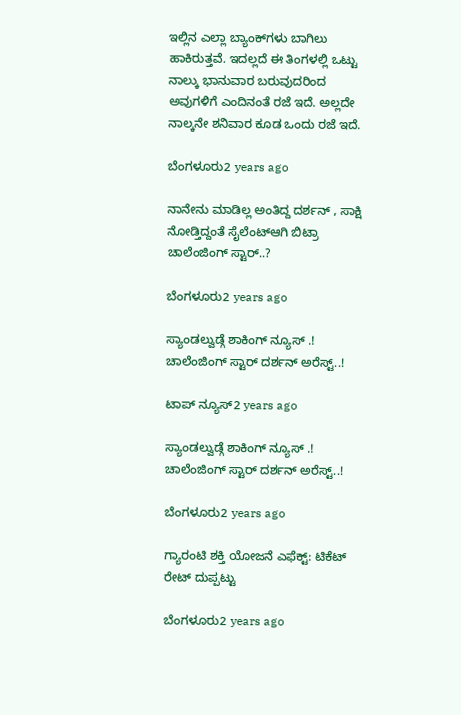ಇಲ್ಲಿನ ಎಲ್ಲಾ ಬ್ಯಾಂಕ್‌ಗಳು ಬಾಗಿಲು ಹಾಕಿರುತ್ತವೆ. ಇದಲ್ಲದೆ ಈ ತಿಂಗಳಲ್ಲಿ ಒಟ್ಟು ನಾಲ್ಕು ಭಾನುವಾರ ಬರುವುದರಿಂದ ಅವುಗಳಿಗೆ ಎಂದಿನಂತೆ ರಜೆ ಇದೆ. ಅಲ್ಲದೇ ನಾಲ್ಕನೇ ಶನಿವಾರ ಕೂಡ ಒಂದು ರಜೆ ಇದೆ.

ಬೆಂಗಳೂರು2 years ago

ನಾನೇನು ಮಾಡಿಲ್ಲ ಅಂತಿದ್ದ ದರ್ಶನ್ , ಸಾಕ್ಷಿ ನೋಡ್ತಿದ್ದಂತೆ ಸೈಲೆಂಟ್ಆಗಿ ಬಿಟ್ರಾ ಚಾಲೆಂಜಿಂಗ್ ಸ್ಟಾರ್..?

ಬೆಂಗಳೂರು2 years ago

ಸ್ಯಾಂಡಲ್ವುಡ್ಗೆ ಶಾಕಿಂಗ್ ನ್ಯೂಸ್ .! ಚಾಲೆಂಜಿಂಗ್ ಸ್ಟಾರ್ ದರ್ಶನ್ ಅರೆಸ್ಟ್..!

ಟಾಪ್ ನ್ಯೂಸ್2 years ago

ಸ್ಯಾಂಡಲ್ವುಡ್ಗೆ ಶಾಕಿಂಗ್ ನ್ಯೂಸ್ .! ಚಾಲೆಂಜಿಂಗ್ ಸ್ಟಾರ್ ದರ್ಶನ್ ಅರೆಸ್ಟ್..!

ಬೆಂಗಳೂರು2 years ago

ಗ್ಯಾರಂಟಿ ಶಕ್ತಿ ಯೋಜನೆ ಎಫೆಕ್ಟ್: ಟಿಕೆಟ್ ರೇಟ್ ದುಪ್ಪಟ್ಟು

ಬೆಂಗಳೂರು2 years ago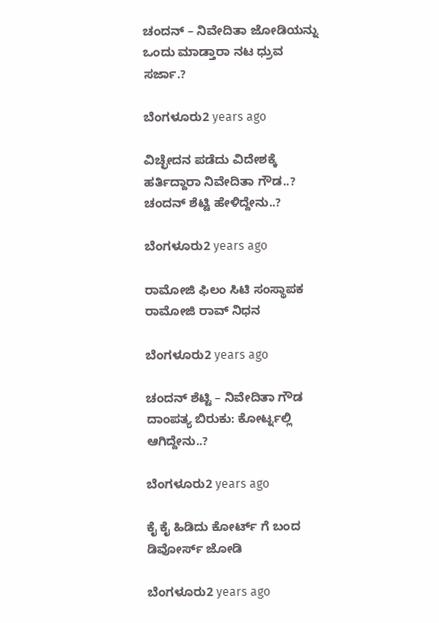ಚಂದನ್ – ನಿವೇದಿತಾ ಜೋಡಿಯನ್ನು ಒಂದು ಮಾಡ್ತಾರಾ ನಟ ಧ್ರುವ ಸರ್ಜಾ.?

ಬೆಂಗಳೂರು2 years ago

ವಿಚ್ಛೇದನ ಪಡೆದು ವಿದೇಶಕ್ಕೆ ಹರ್ತಿದ್ದಾರಾ ನಿವೇದಿತಾ ಗೌಡ..? ಚಂದನ್ ಶೆಟ್ಟಿ ಹೇಳಿದ್ದೇನು..?

ಬೆಂಗಳೂರು2 years ago

ರಾಮೋಜಿ ಫಿಲಂ ಸಿಟಿ ಸಂಸ್ಥಾಪಕ ರಾಮೋಜಿ ರಾವ್ ನಿಧನ

ಬೆಂಗಳೂರು2 years ago

ಚಂದನ್ ಶೆಟ್ಟಿ – ನಿವೇದಿತಾ ಗೌಡ ದಾಂಪತ್ಯ ಬಿರುಕು: ಕೋರ್ಟ್ನಲ್ಲಿ ಆಗಿದ್ದೇನು..?

ಬೆಂಗಳೂರು2 years ago

ಕೈ ಕೈ ಹಿಡಿದು ಕೋರ್ಟ್ ಗೆ ಬಂದ ಡಿವೋರ್ಸ್ ಜೋಡಿ

ಬೆಂಗಳೂರು2 years ago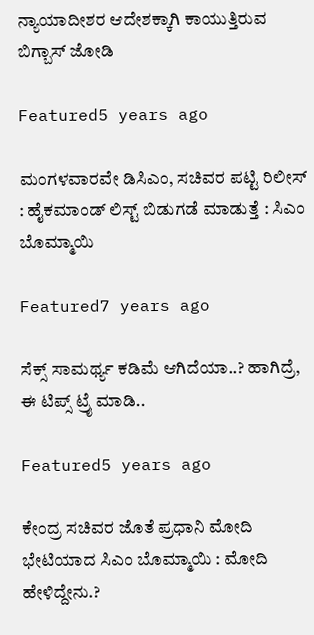ನ್ಯಾಯಾದೀಶರ ಆದೇಶಕ್ಕಾಗಿ ಕಾಯುತ್ತಿರುವ ಬಿಗ್ಬಾಸ್ ಜೋಡಿ

Featured5 years ago

ಮಂಗಳವಾರವೇ ಡಿಸಿಎಂ, ಸಚಿವರ ಪಟ್ಟಿ ರಿಲೀಸ್ : ಹೈಕಮಾಂಡ್ ಲಿಸ್ಟ್ ಬಿಡುಗಡೆ ಮಾಡುತ್ತೆ : ಸಿಎಂ ಬೊಮ್ಮಾಯಿ

Featured7 years ago

ಸೆಕ್ಸ್ ಸಾಮರ್ಥ್ಯ ಕಡಿಮೆ ಆಗಿದೆಯಾ..? ಹಾಗಿದ್ರೆ, ಈ ಟಿಪ್ಸ್ ಟ್ರೈ ಮಾಡಿ..

Featured5 years ago

ಕೇಂದ್ರ ಸಚಿವರ ಜೊತೆ ಪ್ರಧಾನಿ ಮೋದಿ ಭೇಟಿಯಾದ ಸಿಎಂ ಬೊಮ್ಮಾಯಿ : ಮೋದಿ ಹೇಳಿದ್ದೇನು.?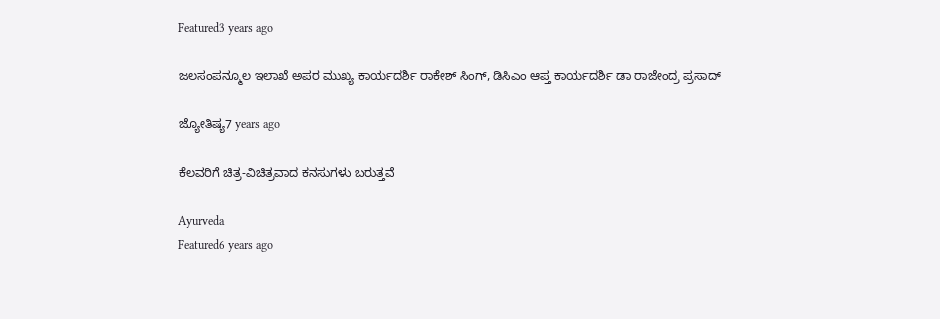Featured3 years ago

ಜಲಸಂಪನ್ಮೂಲ ಇಲಾಖೆ ಅಪರ ಮುಖ್ಯ ಕಾರ್ಯದರ್ಶಿ ರಾಕೇಶ್ ಸಿಂಗ್, ಡಿಸಿಎಂ ಆಪ್ತ ಕಾರ್ಯದರ್ಶಿ ಡಾ ರಾಜೇಂದ್ರ ಪ್ರಸಾದ್

ಜ್ಯೋತಿಷ್ಯ7 years ago

ಕೆಲವರಿಗೆ ಚಿತ್ರ-ವಿಚಿತ್ರವಾದ ಕನಸುಗಳು ಬರುತ್ತವೆ

Ayurveda
Featured6 years ago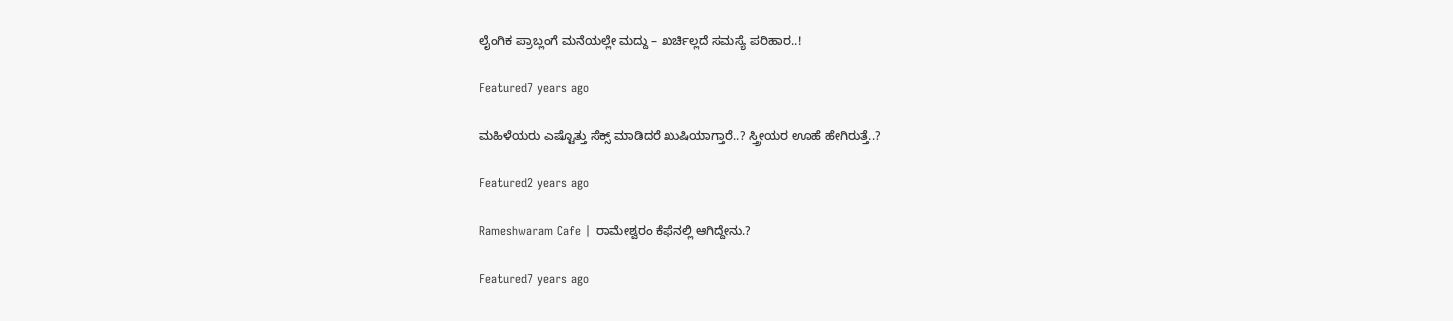ಲೈಂಗಿಕ ಪ್ರಾಬ್ಲಂಗೆ ಮನೆಯಲ್ಲೇ ಮದ್ದು – ಖರ್ಚಿಲ್ಲದೆ ಸಮಸ್ಯೆ ಪರಿಹಾರ..!

Featured7 years ago

ಮಹಿಳೆಯರು ಎಷ್ಟೊತ್ತು ಸೆಕ್ಸ್ ಮಾಡಿದರೆ ಖುಷಿಯಾಗ್ತಾರೆ..? ಸ್ತ್ರೀಯರ ಊಹೆ ಹೇಗಿರುತ್ತೆ..?

Featured2 years ago

Rameshwaram Cafe | ರಾಮೇಶ್ವರಂ ಕೆಫೆನಲ್ಲಿ ಆಗಿದ್ದೇನು.?

Featured7 years ago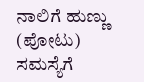ನಾಲಿಗೆ ಹುಣ್ಣು (ಪೋಟು) ಸಮಸ್ಯೆಗೆ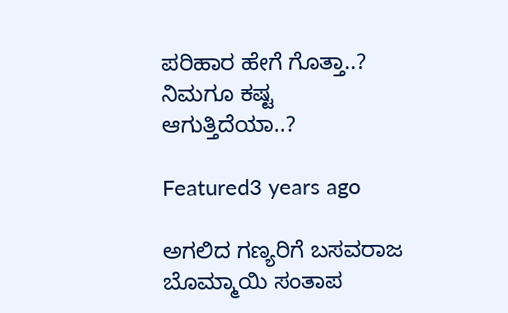ಪರಿಹಾರ ಹೇಗೆ ಗೊತ್ತಾ..? ನಿಮಗೂ ಕಷ್ಟ ಆಗುತ್ತಿದೆಯಾ..?

Featured3 years ago

ಅಗಲಿದ ಗಣ್ಯರಿಗೆ ಬಸವರಾಜ ಬೊಮ್ಮಾಯಿ ಸಂತಾಪ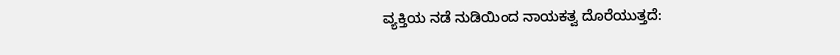ವ್ಯಕ್ತಿಯ ನಡೆ ನುಡಿಯಿಂದ ನಾಯಕತ್ವ ದೊರೆಯುತ್ತದೆ: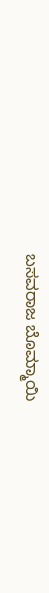ಬಸವರಾಜ ಬೊಮ್ಮಾಯಿ